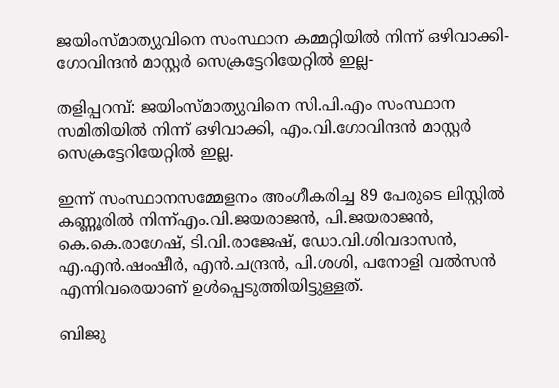ജയിംസ്മാത്യുവിനെ സംസ്ഥാന കമ്മറ്റിയില്‍ നിന്ന് ഒഴിവാക്കി-ഗോവിന്ദന്‍ മാസ്റ്റര്‍ സെക്രട്ടേറിയേറ്റില്‍ ഇല്ല-

തളിപ്പറമ്പ്: ജയിംസ്മാത്യുവിനെ സി.പി.എം സംസ്ഥാന സമിതിയില്‍ നിന്ന് ഒഴിവാക്കി, എം.വി.ഗോവിന്ദന്‍ മാസ്റ്റര്‍ സെക്രട്ടേറിയേറ്റില്‍ ഇല്ല.

ഇന്ന് സംസ്ഥാനസമ്മേളനം അംഗീകരിച്ച 89 പേരുടെ ലിസ്റ്റില്‍ കണ്ണൂരില്‍ നിന്ന്എം.വി.ജയരാജന്‍, പി.ജയരാജന്‍, കെ.കെ.രാഗേഷ്, ടി.വി.രാജേഷ്, ഡോ.വി.ശിവദാസന്‍, എ.എന്‍.ഷംഷീര്‍, എന്‍.ചന്ദ്രന്‍, പി.ശശി, പനോളി വല്‍സന്‍ എന്നിവരെയാണ് ഉള്‍പ്പെടുത്തിയിട്ടുള്ളത്.

ബിജു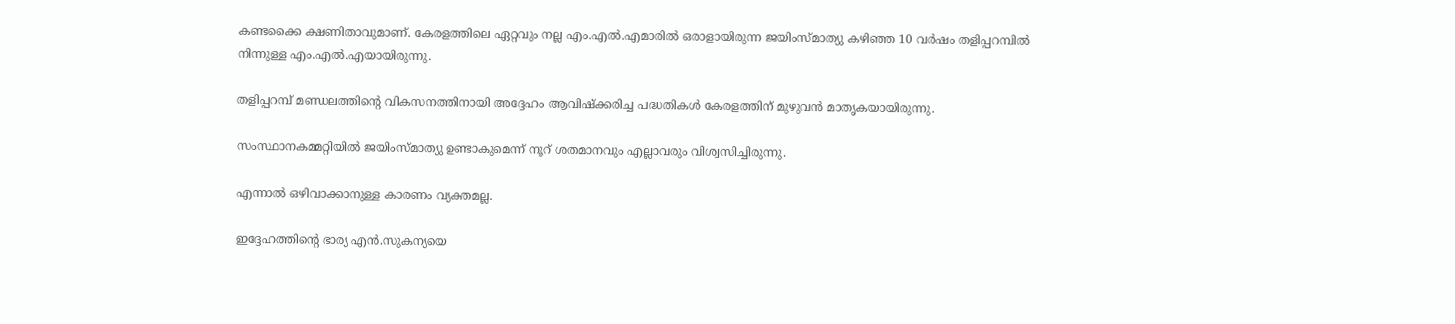കണ്ടക്കൈ ക്ഷണിതാവുമാണ്. കേരളത്തിലെ ഏറ്റവും നല്ല എം.എല്‍.എമാരില്‍ ഒരാളായിരുന്ന ജയിംസ്മാത്യു കഴിഞ്ഞ 10 വര്‍ഷം തളിപ്പറമ്പില്‍ നിന്നുള്ള എം.എല്‍.എയായിരുന്നു.

തളിപ്പറമ്പ് മണ്ഡലത്തിന്റെ വികസനത്തിനായി അദ്ദേഹം ആവിഷ്‌ക്കരിച്ച പദ്ധതികള്‍ കേരളത്തിന് മുഴുവന്‍ മാതൃകയായിരുന്നു.

സംസ്ഥാനകമ്മറ്റിയില്‍ ജയിംസ്മാത്യു ഉണ്ടാകുമെന്ന് നൂറ് ശതമാനവും എല്ലാവരും വിശ്വസിച്ചിരുന്നു.

എന്നാല്‍ ഒഴിവാക്കാനുള്ള കാരണം വ്യക്തമല്ല.

ഇദ്ദേഹത്തിന്റെ ഭാര്യ എന്‍.സുകന്യയെ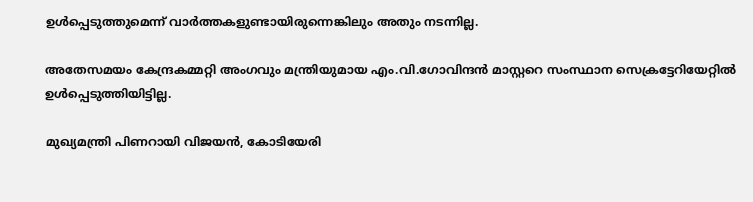ഉള്‍പ്പെടുത്തുമെന്ന് വാര്‍ത്തകളുണ്ടായിരുന്നെങ്കിലും അതും നടന്നില്ല.

അതേസമയം കേന്ദ്രകമ്മറ്റി അംഗവും മന്ത്രിയുമായ എം.വി.ഗോവിന്ദന്‍ മാസ്റ്ററെ സംസ്ഥാന സെക്രട്ടേറിയേറ്റില്‍ ഉള്‍പ്പെടുത്തിയിട്ടില്ല.

മുഖ്യമന്ത്രി പിണറായി വിജയന്‍, കോടിയേരി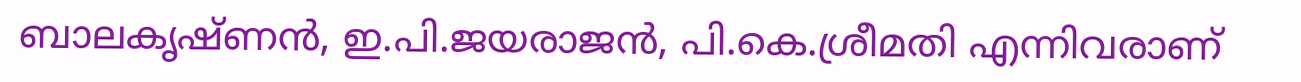ബാലകൃഷ്ണന്‍, ഇ.പി.ജയരാജന്‍, പി.കെ.ശ്രീമതി എന്നിവരാണ്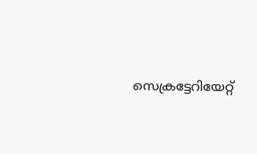സെക്രട്ടേറിയേറ്റ്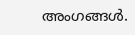അംഗങ്ങള്‍.